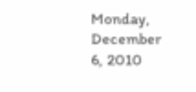Monday, December 6, 2010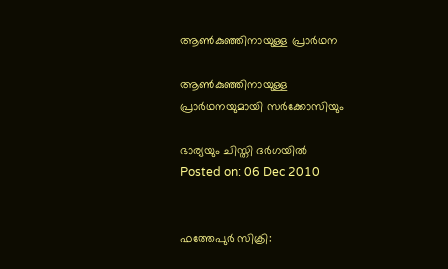ആണ്‍കുഞ്ഞിനായുള്ള പ്രാര്‍ഥന

ആണ്‍കുഞ്ഞിനായുള്ള പ്രാര്‍ഥനയുമായി സര്‍ക്കോസിയും

ഭാര്യയും ചിസ്തി ദര്‍ഗയില്‍
Posted on: 06 Dec 2010


ഫത്തേപുര്‍ സിക്രി: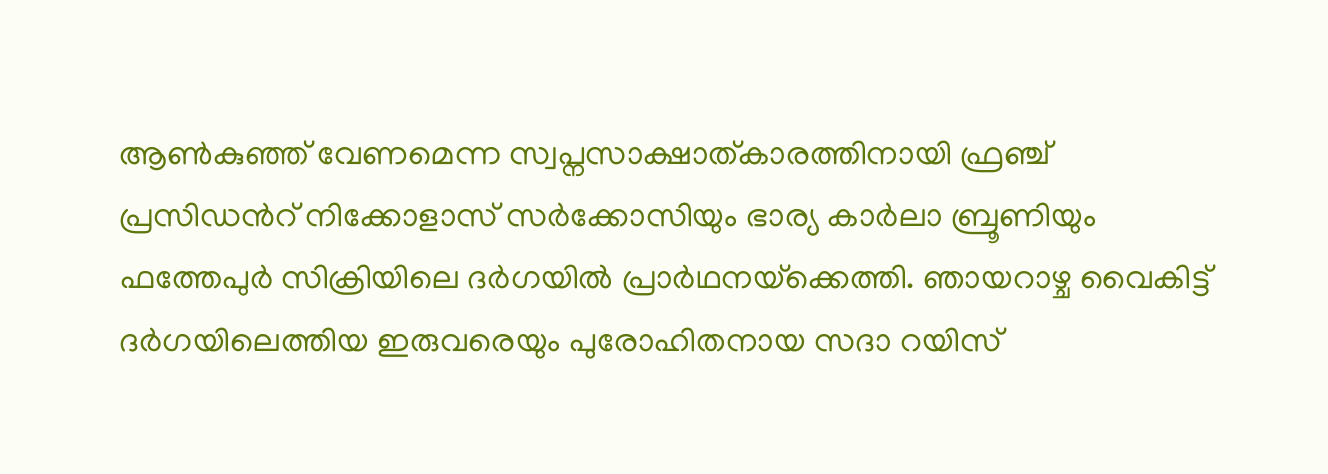ആണ്‍കുഞ്ഞ് വേണമെന്ന സ്വപ്നസാക്ഷാത്കാരത്തിനായി ഫ്രഞ്ച് പ്രസിഡന്‍റ് നിക്കോളാസ് സര്‍ക്കോസിയും ഭാര്യ കാര്‍ലാ ബ്രൂണിയും ഫത്തേപുര്‍ സിക്രിയിലെ ദര്‍ഗയില്‍ പ്രാര്‍ഥനയ്‌ക്കെത്തി. ഞായറാഴ്ച വൈകിട്ട് ദര്‍ഗയിലെത്തിയ ഇരുവരെയും പുരോഹിതനായ സദാ റയിസ്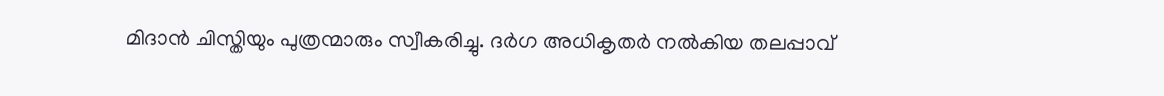മിദാന്‍ ചിസ്തിയും പുത്രന്മാരും സ്വീകരിച്ചു. ദര്‍ഗ അധികൃതര്‍ നല്‍കിയ തലപ്പാവ്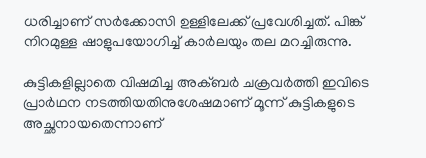ധരിച്ചാണ് സര്‍ക്കോസി ഉള്ളിലേക്ക് പ്രവേശിച്ചത്. പിങ്ക് നിറമുള്ള ഷാളുപയോഗിച്ച് കാര്‍ലയും തല മറച്ചിരുന്നു.

കുട്ടികളില്ലാതെ വിഷമിച്ച അക്ബര്‍ ചക്രവര്‍ത്തി ഇവിടെ പ്രാര്‍ഥന നടത്തിയതിനുശേഷമാണ് മൂന്ന് കുട്ടികളുടെ അച്ഛനായതെന്നാണ്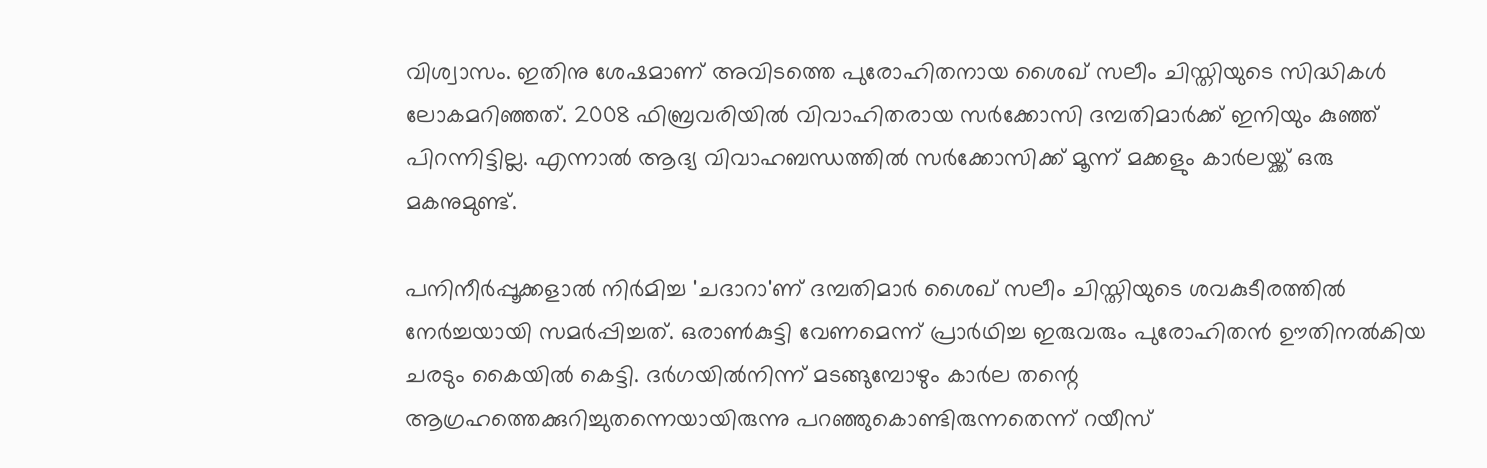വിശ്വാസം. ഇതിനു ശേഷമാണ് അവിടത്തെ പുരോഹിതനായ ശൈഖ് സലീം ചിസ്തിയുടെ സിദ്ധികള്‍ ലോകമറിഞ്ഞത്. 2008 ഫിബ്രവരിയില്‍ വിവാഹിതരായ സര്‍ക്കോസി ദമ്പതിമാര്‍ക്ക് ഇനിയും കുഞ്ഞ് പിറന്നിട്ടില്ല. എന്നാല്‍ ആദ്യ വിവാഹബന്ധത്തില്‍ സര്‍ക്കോസിക്ക് മൂന്ന് മക്കളും കാര്‍ലയ്ക്ക് ഒരു മകനുമുണ്ട്.

പനിനീര്‍പ്പൂക്കളാല്‍ നിര്‍മിച്ച 'ചദാറാ'ണ് ദമ്പതിമാര്‍ ശൈഖ് സലീം ചിസ്തിയുടെ ശവകുടീരത്തില്‍ നേര്‍ച്ചയായി സമര്‍പ്പിച്ചത്. ഒരാണ്‍കുട്ടി വേണമെന്ന് പ്രാര്‍ഥിച്ച ഇരുവരും പുരോഹിതന്‍ ഊതിനല്‍കിയ ചരടും കൈയില്‍ കെട്ടി. ദര്‍ഗയില്‍നിന്ന് മടങ്ങുമ്പോഴും കാര്‍ല തന്റെ ആഗ്രഹത്തെക്കുറിച്ചുതന്നെയായിരുന്നു പറഞ്ഞുകൊണ്ടിരുന്നതെന്ന് റയീസ്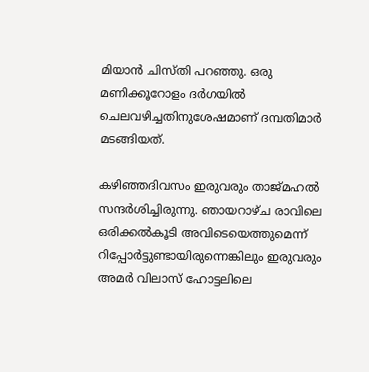മിയാന്‍ ചിസ്തി പറഞ്ഞു. ഒരു മണിക്കൂറോളം ദര്‍ഗയില്‍ ചെലവഴിച്ചതിനുശേഷമാണ് ദമ്പതിമാര്‍ മടങ്ങിയത്.

കഴിഞ്ഞദിവസം ഇരുവരും താജ്മഹല്‍ സന്ദര്‍ശിച്ചിരുന്നു. ഞായറാഴ്ച രാവിലെ ഒരിക്കല്‍കൂടി അവിടെയെത്തുമെന്ന് റിപ്പോര്‍ട്ടുണ്ടായിരുന്നെങ്കിലും ഇരുവരും അമര്‍ വിലാസ് ഹോട്ടലിലെ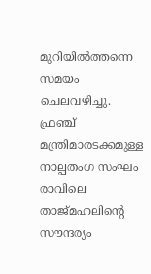മുറിയില്‍ത്തന്നെ സമയം ചെലവഴിച്ചു. ഫ്രഞ്ച് മന്ത്രിമാരടക്കമുള്ള നാല്പതംഗ സംഘം രാവിലെ താജ്മഹലിന്റെ സൗന്ദര്യം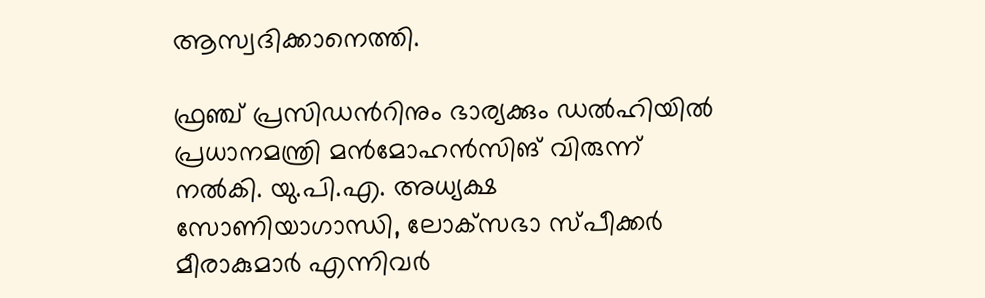ആസ്വദിക്കാനെത്തി.

ഫ്രഞ്ച് പ്രസിഡന്‍റിനും ഭാര്യക്കും ഡല്‍ഹിയില്‍ പ്രധാനമന്ത്രി മന്‍മോഹന്‍സിങ് വിരുന്ന് നല്‍കി. യു.പി.എ. അധ്യക്ഷ സോണിയാഗാന്ധി, ലോക്‌സഭാ സ്പീക്കര്‍ മീരാകുമാര്‍ എന്നിവര്‍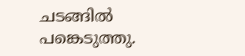ചടങ്ങില്‍ പങ്കെടുത്തു.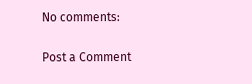No comments:

Post a Comment